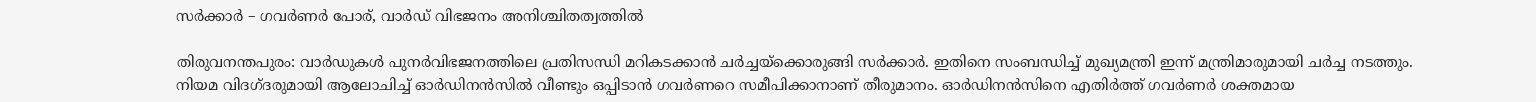സർക്കാർ – ഗവർണർ പോര്, വാർഡ് വിഭജനം അനിശ്ചിതത്വത്തിൽ

തിരുവനന്തപുരം: വാര്‍ഡുകള്‍ പുനര്‍വിഭജനത്തിലെ പ്രതിസന്ധി മറികടക്കാന്‍ ചര്‍ച്ചയ്‌ക്കൊരുങ്ങി സര്‍ക്കാര്‍. ഇതിനെ സംബന്ധിച്ച് മുഖ്യമന്ത്രി ഇന്ന് മന്ത്രിമാരുമായി ചര്‍ച്ച നടത്തും. നിയമ വിദഗ്ദരുമായി ആലോചിച്ച് ഓര്‍ഡിനന്‍സില്‍ വീണ്ടും ഒപ്പിടാന്‍ ഗവര്‍ണറെ സമീപിക്കാനാണ് തീരുമാനം. ഓര്‍ഡിനന്‍സിനെ എതിര്‍ത്ത് ഗവര്‍ണര്‍ ശക്തമായ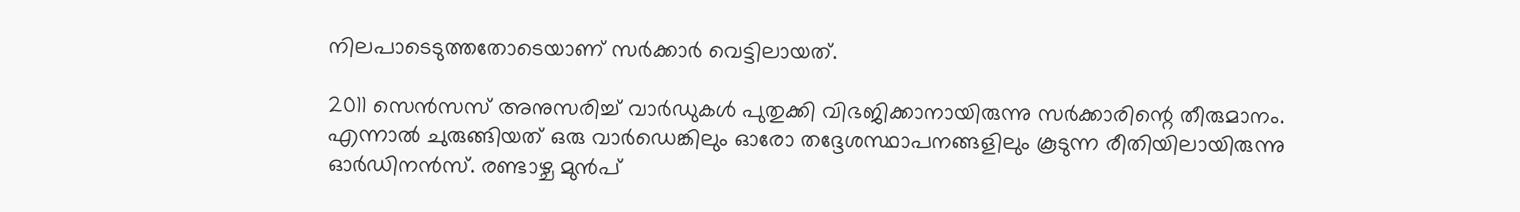നിലപാടെടുത്തതോടെയാണ് സര്‍ക്കാര്‍ വെട്ടിലായത്.

2011 സെന്‍സസ് അനുസരിച്ച് വാര്‍ഡുകള്‍ പുതുക്കി വിഭജിക്കാനായിരുന്നു സര്‍ക്കാരിന്റെ തീരുമാനം. എന്നാല്‍ ചുരുങ്ങിയത് ഒരു വാര്‍ഡെങ്കിലും ഓരോ തദ്ദേശസ്ഥാപനങ്ങളിലും കൂടുന്ന രീതിയിലായിരുന്നു ഓര്‍ഡിനന്‍സ്. രണ്ടാഴ്ച മുന്‍പ്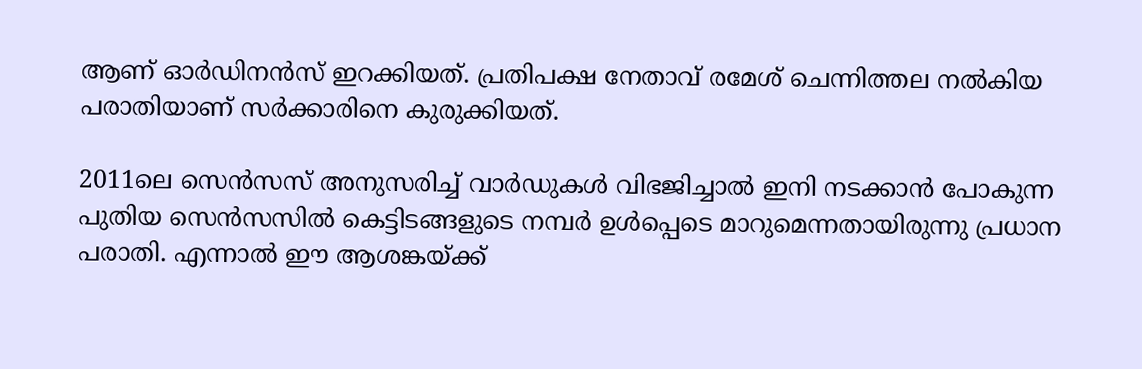ആണ് ഓര്‍ഡിനന്‍സ് ഇറക്കിയത്. പ്രതിപക്ഷ നേതാവ് രമേശ് ചെന്നിത്തല നല്‍കിയ പരാതിയാണ് സര്‍ക്കാരിനെ കുരുക്കിയത്.

2011ലെ സെന്‍സസ് അനുസരിച്ച് വാര്‍ഡുകള്‍ വിഭജിച്ചാല്‍ ഇനി നടക്കാന്‍ പോകുന്ന പുതിയ സെന്‍സസില്‍ കെട്ടിടങ്ങളുടെ നമ്പര്‍ ഉള്‍പ്പെടെ മാറുമെന്നതായിരുന്നു പ്രധാന പരാതി. എന്നാല്‍ ഈ ആശങ്കയ്ക്ക്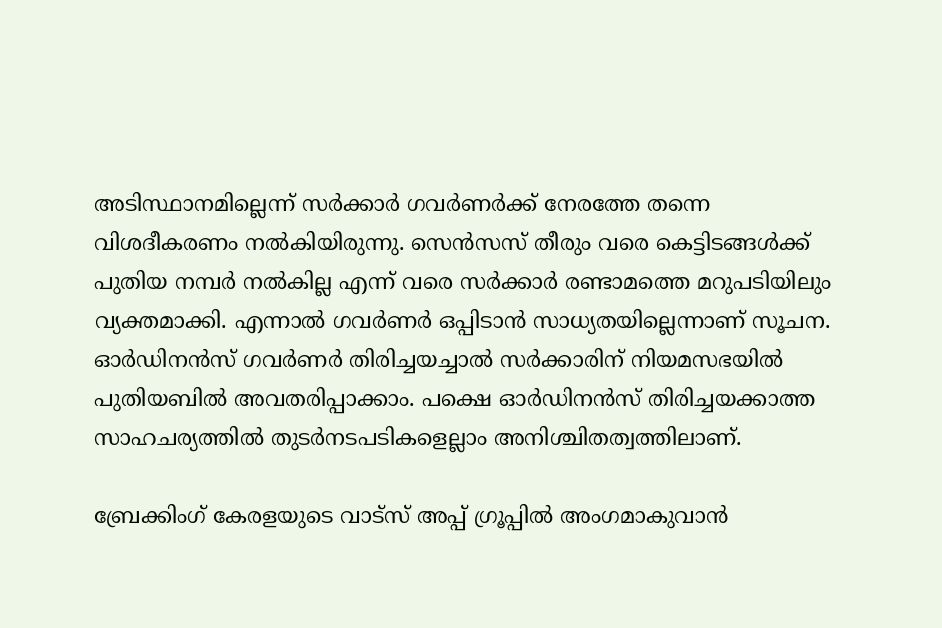അടിസ്ഥാനമില്ലെന്ന് സര്‍ക്കാര്‍ ഗവര്‍ണര്‍ക്ക് നേരത്തേ തന്നെ വിശദീകരണം നല്‍കിയിരുന്നു. സെന്‍സസ് തീരും വരെ കെട്ടിടങ്ങള്‍ക്ക് പുതിയ നമ്പര്‍ നല്‍കില്ല എന്ന് വരെ സര്‍ക്കാര്‍ രണ്ടാമത്തെ മറുപടിയിലും വ്യക്തമാക്കി. എന്നാല്‍ ഗവര്‍ണര്‍ ഒപ്പിടാന്‍ സാധ്യതയില്ലെന്നാണ് സൂചന. ഓര്‍ഡിനന്‍സ് ഗവര്‍ണര്‍ തിരിച്ചയച്ചാല്‍ സര്‍ക്കാരിന് നിയമസഭയില്‍ പുതിയബില്‍ അവതരിപ്പാക്കാം. പക്ഷെ ഓര്‍ഡിനന്‍സ് തിരിച്ചയക്കാത്ത സാഹചര്യത്തില്‍ തുടര്‍നടപടികളെല്ലാം അനിശ്ചിതത്വത്തിലാണ്.

ബ്രേക്കിംഗ് കേരളയുടെ വാട്സ് അപ്പ് ഗ്രൂപ്പിൽ അംഗമാകുവാൻ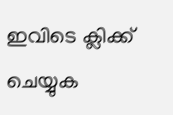ഇവിടെ ക്ലിക്ക് ചെയ്യുക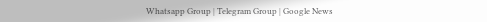Whatsapp Group | Telegram Group | Google News